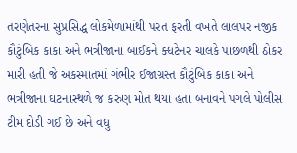તરણેતરના સુપ્રસિદ્ધ લોકમેળામાંથી પરત ફરતી વખતે લાલપર નજીક કૌટુંબિક કાકા અને ભત્રીજાના બાઈકને ક્ધટેનર ચાલકે પાછળથી ઠોકર મારી હતી જે અકસ્માતમાં ગંભીર ઈજાગ્રસ્ત કૌટુંબિક કાકા અને ભત્રીજાના ઘટનાસ્થળે જ કરુણ મોત થયા હતા બનાવને પગલે પોલીસ ટીમ દોડી ગઈ છે અને વધુ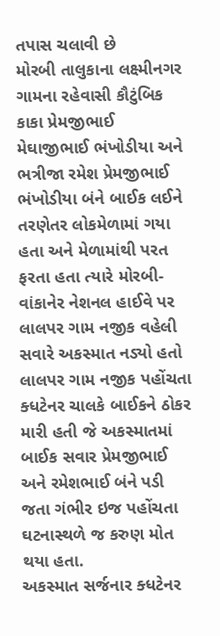તપાસ ચલાવી છે
મોરબી તાલુકાના લક્ષ્મીનગર ગામના રહેવાસી કૌટુંબિક કાકા પ્રેમજીભાઈ મેઘાજીભાઈ ભંખોડીયા અને ભત્રીજા રમેશ પ્રેમજીભાઈ ભંખોડીયા બંને બાઈક લઈને તરણેતર લોકમેળામાં ગયા હતા અને મેળામાંથી પરત ફરતા હતા ત્યારે મોરબી-વાંકાનેર નેશનલ હાઈવે પર લાલપર ગામ નજીક વહેલી સવારે અકસ્માત નડ્યો હતો લાલપર ગામ નજીક પહોંચતા ક્ધટેનર ચાલકે બાઈકને ઠોકર મારી હતી જે અકસ્માતમાં બાઈક સવાર પ્રેમજીભાઈ અને રમેશભાઈ બંને પડી જતા ગંભીર ઇજ પહોંચતા ઘટનાસ્થળે જ કરુણ મોત થયા હતા.
અકસ્માત સર્જનાર ક્ધટેનર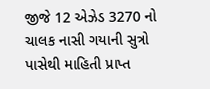જીજે 12 એઝેડ 3270 નો ચાલક નાસી ગયાની સુત્રો પાસેથી માહિતી પ્રાપ્ત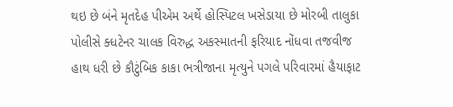થઇ છે બંને મૃતદેહ પીએમ અર્થે હોસ્પિટલ ખસેડાયા છે મોરબી તાલુકા પોલીસે ક્ધટેનર ચાલક વિરુદ્ધ અકસ્માતની ફરિયાદ નોંધવા તજવીજ હાથ ધરી છે કૌટુંબિક કાકા ભત્રીજાના મૃત્યુને પગલે પરિવારમાં હૈયાફાટ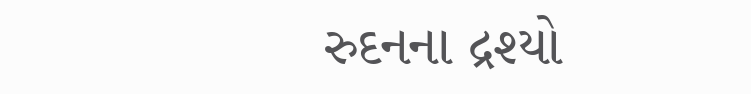રુદનના દ્રશ્યો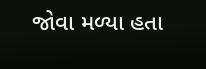જોવા મળ્યા હતા